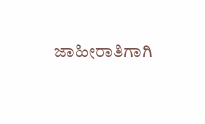ಜಾಹೀರಾತಿಗಾಗಿ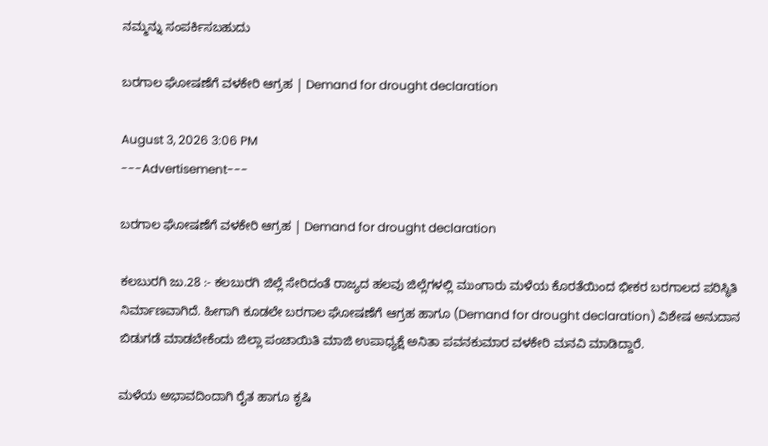ನಮ್ಮನ್ನು ಸಂಪರ್ಕಿಸಬಹುದು

ಬರಗಾಲ ಘೋಷಣೆಗೆ ವಳಕೇರಿ ಆಗ್ರಹ | Demand for drought declaration

August 3, 2026 3:06 PM
---Advertisement---

ಬರಗಾಲ ಘೋಷಣೆಗೆ ವಳಕೇರಿ ಆಗ್ರಹ | Demand for drought declaration

ಕಲಬುರಗಿ ಜು.28 :- ಕಲಬುರಗಿ ಜಿಲ್ಲೆ ಸೇರಿದಂತೆ ರಾಜ್ಯದ ಹಲವು ಜಿಲ್ಲೆಗಳಲ್ಲಿ ಮುಂಗಾರು ಮಳೆಯ ಕೊರತೆಯಿಂದ ಭೀಕರ ಬರಗಾಲದ ಪರಿಸ್ಥಿತಿ ನಿರ್ಮಾಣವಾಗಿದೆ. ಹೀಗಾಗಿ ಕೂಡಲೇ ಬರಗಾಲ ಘೋಷಣೆಗೆ ಆಗ್ರಹ ಹಾಗೂ (Demand for drought declaration) ವಿಶೇಷ ಅನುದಾನ ಬಿಡುಗಡೆ ಮಾಡಬೇಕೆಂದು ಜಿಲ್ಲಾ ಪಂಚಾಯಿತಿ ಮಾಜಿ ಉಪಾಧ್ಯಕ್ಷೆ ಅನಿತಾ ಪವನಕುಮಾರ ವಳಕೇರಿ ಮನವಿ ಮಾಡಿದ್ದಾರೆ.

ಮಳೆಯ ಅಭಾವದಿಂದಾಗಿ ರೈತ ಹಾಗೂ ಕೃಷಿ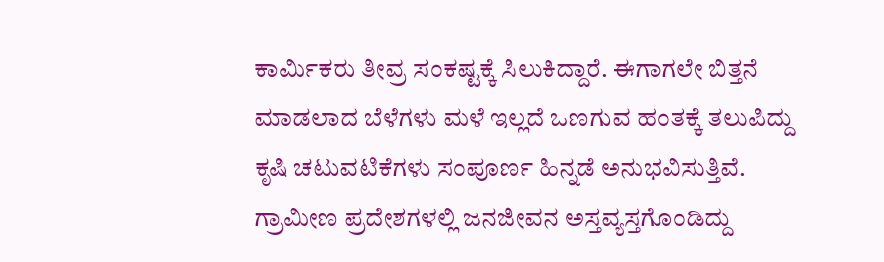ಕಾರ್ಮಿಕರು ತೀವ್ರ ಸಂಕಷ್ಟಕ್ಕೆ ಸಿಲುಕಿದ್ದಾರೆ. ಈಗಾಗಲೇ ಬಿತ್ತನೆ ಮಾಡಲಾದ ಬೆಳೆಗಳು ಮಳೆ ಇಲ್ಲದೆ ಒಣಗುವ ಹಂತಕ್ಕೆ ತಲುಪಿದ್ದು ಕೃಷಿ ಚಟುವಟಿಕೆಗಳು ಸಂಪೂರ್ಣ ಹಿನ್ನಡೆ ಅನುಭವಿಸುತ್ತಿವೆ. ಗ್ರಾಮೀಣ ಪ್ರದೇಶಗಳಲ್ಲಿ ಜನಜೀವನ ಅಸ್ತವ್ಯಸ್ತಗೊಂಡಿದ್ದು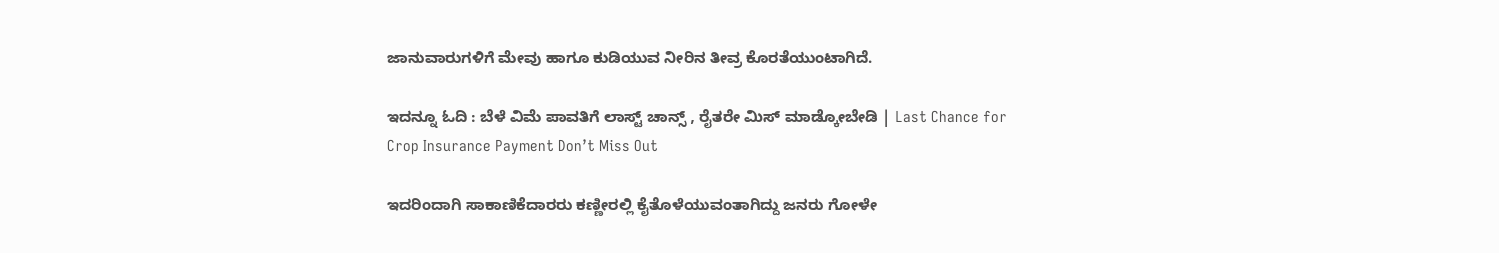ಜಾನುವಾರುಗಳಿಗೆ ಮೇವು ಹಾಗೂ ಕುಡಿಯುವ ನೀರಿನ ತೀವ್ರ ಕೊರತೆಯುಂಟಾಗಿದೆ.

ಇದನ್ನೂ ಓದಿ : ಬೆಳೆ ವಿಮೆ ಪಾವತಿಗೆ ಲಾಸ್ಟ್ ಚಾನ್ಸ್ , ರೈತರೇ ಮಿಸ್ ಮಾಡ್ಕೋಬೇಡಿ | Last Chance for Crop Insurance Payment Don’t Miss Out

ಇದರಿಂದಾಗಿ ಸಾಕಾಣಿಕೆದಾರರು ಕಣ್ಣೀರಲ್ಲಿ ಕೈತೊಳೆಯುವಂತಾಗಿದ್ದು ಜನರು ಗೋಳೇ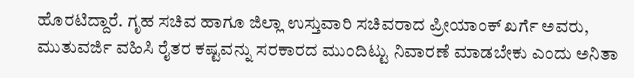ಹೊರಟಿದ್ದಾರೆ. ಗೃಹ ಸಚಿವ ಹಾಗೂ ಜಿಲ್ಲಾ ಉಸ್ತುವಾರಿ ಸಚಿವರಾದ ಪ್ರೀಯಾಂಕ್ ಖರ್ಗೆ ಅವರು, ಮುತುವರ್ಜಿ ವಹಿಸಿ ರೈತರ ಕಷ್ಟವನ್ನು ಸರಕಾರದ ಮುಂದಿಟ್ಟು ನಿವಾರಣೆ ಮಾಡಬೇಕು ಎಂದು ಅನಿತಾ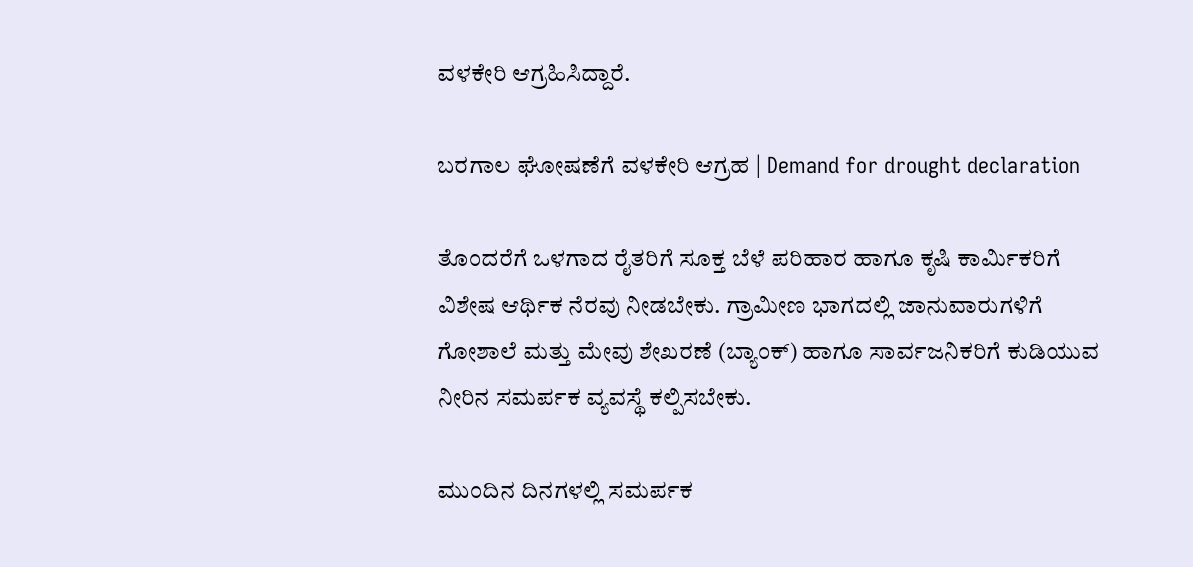ವಳಕೇರಿ ಆಗ್ರಹಿಸಿದ್ದಾರೆ.

ಬರಗಾಲ ಘೋಷಣೆಗೆ ವಳಕೇರಿ ಆಗ್ರಹ | Demand for drought declaration

ತೊಂದರೆಗೆ ಒಳಗಾದ ರೈತರಿಗೆ ಸೂಕ್ತ ಬೆಳೆ ಪರಿಹಾರ ಹಾಗೂ ಕೃಷಿ ಕಾರ್ಮಿಕರಿಗೆ ವಿಶೇಷ ಆರ್ಥಿಕ ನೆರವು ನೀಡಬೇಕು. ಗ್ರಾಮೀಣ ಭಾಗದಲ್ಲಿ ಜಾನುವಾರುಗಳಿಗೆ ಗೋಶಾಲೆ ಮತ್ತು ಮೇವು ಶೇಖರಣೆ (ಬ್ಯಾಂಕ್) ಹಾಗೂ ಸಾರ್ವಜನಿಕರಿಗೆ ಕುಡಿಯುವ ನೀರಿನ ಸಮರ್ಪಕ ವ್ಯವಸ್ಥೆ ಕಲ್ಪಿಸಬೇಕು.

ಮುಂದಿನ ದಿನಗಳಲ್ಲಿ ಸಮರ್ಪಕ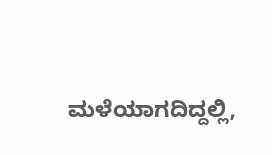ಮಳೆಯಾಗದಿದ್ದಲ್ಲಿ,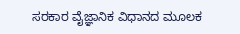ಸರಕಾರ ವೈಜ್ಞಾನಿಕ ವಿಧಾನದ ಮೂಲಕ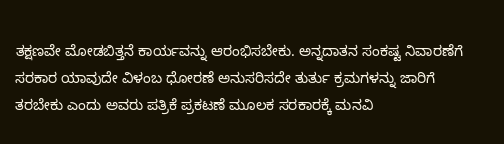ತಕ್ಷಣವೇ ಮೋಡಬಿತ್ತನೆ ಕಾರ್ಯವನ್ನು ಆರಂಭಿಸಬೇಕು. ಅನ್ನದಾತನ ಸಂಕಷ್ಟ ನಿವಾರಣೆಗೆ ಸರಕಾರ ಯಾವುದೇ ವಿಳಂಬ ಧೋರಣೆ ಅನುಸರಿಸದೇ ತುರ್ತು ಕ್ರಮಗಳನ್ನು ಜಾರಿಗೆ ತರಬೇಕು ಎಂದು ಅವರು ಪತ್ರಿಕೆ ಪ್ರಕಟಣೆ ಮೂಲಕ ಸರಕಾರಕ್ಕೆ ಮನವಿ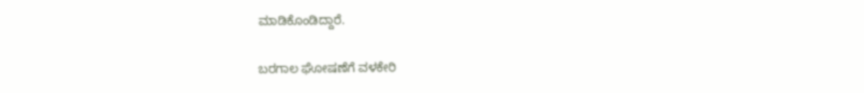ಮಾಡಿಕೊಂಡಿದ್ದಾರೆ.

ಬರಗಾಲ ಘೋಷಣೆಗೆ ವಳಕೇರಿ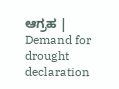ಆಗ್ರಹ | Demand for drought declaration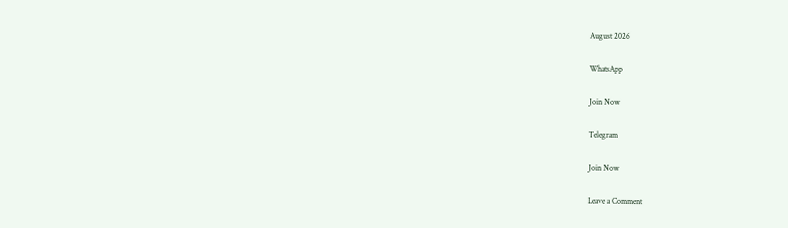August 2026

WhatsApp

Join Now

Telegram

Join Now

Leave a Comment